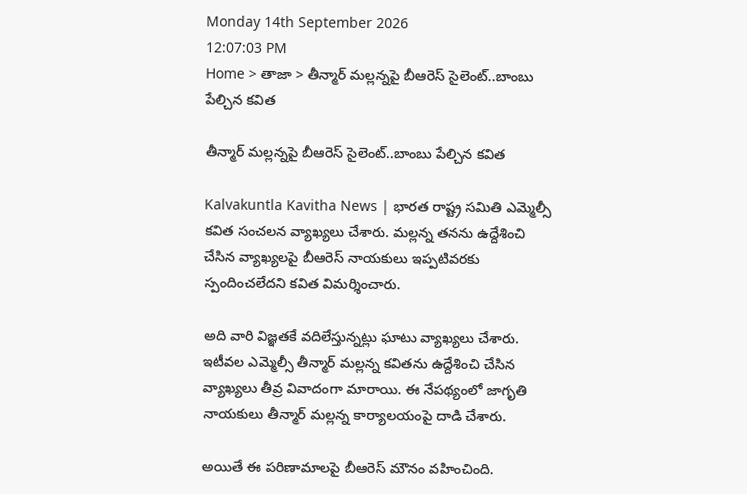Monday 14th September 2026
12:07:03 PM
Home > తాజా > తీన్మార్ మల్లన్నపై బీఆరెస్ సైలెంట్..బాంబు పేల్చిన కవిత

తీన్మార్ మల్లన్నపై బీఆరెస్ సైలెంట్..బాంబు పేల్చిన కవిత

Kalvakuntla Kavitha News | భారత రాష్ట్ర సమితి ఎమ్మెల్సీ కవిత సంచలన వ్యాఖ్యలు చేశారు. మల్లన్న తనను ఉద్దేశించి చేసిన వ్యాఖ్యలపై బీఆరెస్ నాయకులు ఇప్పటివరకు స్పందించలేదని కవిత విమర్శించారు.

అది వారి విజ్ఞతకే వదిలేస్తున్నట్లు ఘాటు వ్యాఖ్యలు చేశారు. ఇటీవల ఎమ్మెల్సీ తీన్మార్ మల్లన్న కవితను ఉద్దేశించి చేసిన వ్యాఖ్యలు తీవ్ర వివాదంగా మారాయి. ఈ నేపథ్యంలో జాగృతి నాయకులు తీన్మార్ మల్లన్న కార్యాలయంపై దాడి చేశారు.

అయితే ఈ పరిణామాలపై బీఆరెస్ మౌనం వహించింది.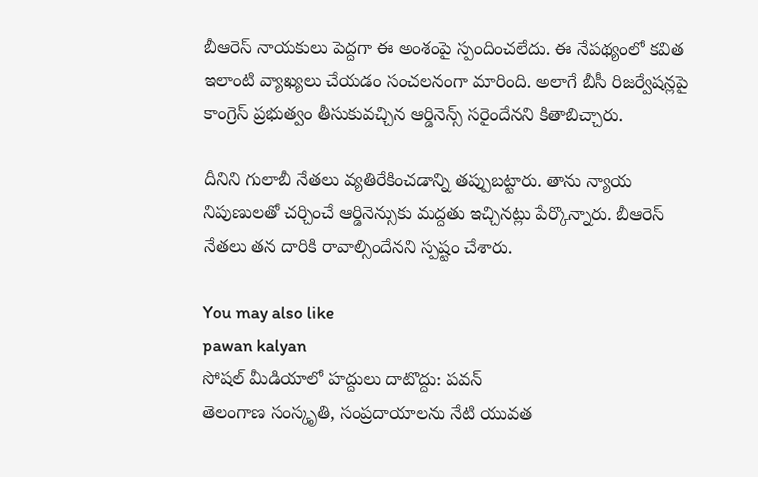బీఆరెస్ నాయకులు పెద్దగా ఈ అంశంపై స్పందించలేదు. ఈ నేపథ్యంలో కవిత ఇలాంటి వ్యాఖ్యలు చేయడం సంచలనంగా మారింది. అలాగే బీసీ రిజర్వేషన్లపై కాంగ్రెస్ ప్రభుత్వం తీసుకువచ్చిన ఆర్డినెన్స్ సరైందేనని కితాబిచ్చారు.

దీనిని గులాబీ నేతలు వ్యతిరేకించడాన్ని తప్పుబట్టారు. తాను న్యాయ నిపుణులతో చర్చించే ఆర్డినెన్సుకు మద్దతు ఇచ్చినట్లు పేర్కొన్నారు. బీఆరెస్ నేతలు తన దారికి రావాల్సిందేనని స్పష్టం చేశారు.

You may also like
pawan kalyan
సోషల్ మీడియాలో హద్దులు దాటొద్దు: పవన్
తెలంగాణ సంస్కృతి, సంప్రదాయాలను నేటి యువత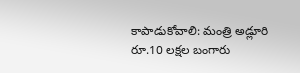కాపాడుకోవాలి: మంత్రి అడ్లూరి
రూ.10 లక్షల బంగారు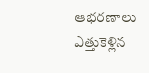ఆభరణాలు ఎత్తుకెళ్లిన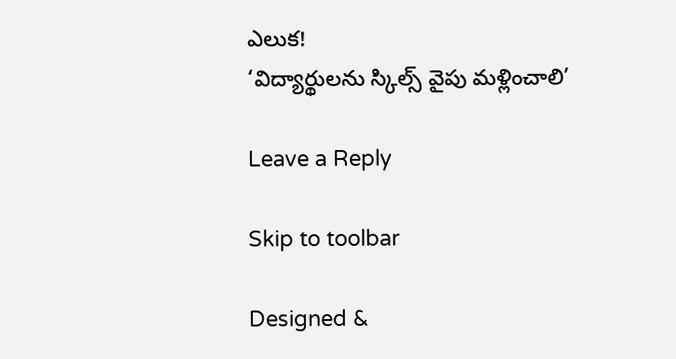ఎలుక!
‘విద్యార్థులను స్కిల్స్ వైపు మళ్లించాలి’

Leave a Reply

Skip to toolbar

Designed &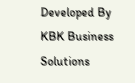Developed By KBK Business Solutions